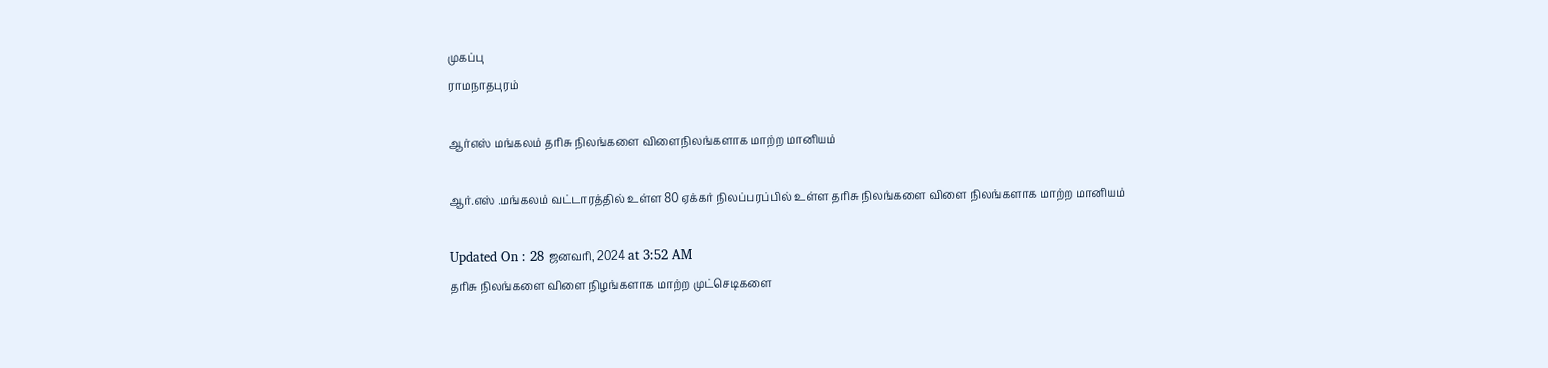முகப்பு
ராமநாதபுரம்

ஆர்எஸ் மங்கலம் தரிசு நிலங்களை விளைநிலங்களாக மாற்ற மானியம்

ஆர்.எஸ் .மங்கலம் வட்டாரத்தில் உள்ள 80 ஏக்கர் நிலப்பரப்பில் உள்ள தரிசு நிலங்களை விளை நிலங்களாக மாற்ற மானியம்

Updated On : 28 ஜனவரி, 2024 at 3:52 AM
தரிசு நிலங்களை விளை நிழங்களாக மாற்ற முட்செடிகளை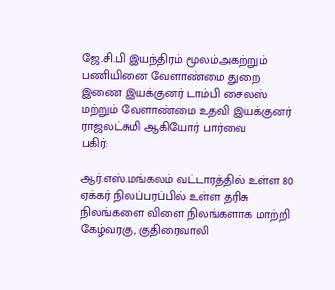ஜே.சி.பி இயந்திரம் மூலம்அகற்றும் பணியினை வேளாண்மை துறை இணை இயக்குனர் டாம்பி சைலஸ் மற்றும் வேளாண்மை உதவி இயக்குனர் ராஜலட்சுமி ஆகியோர் பார்வை
பகிர்:

ஆர்.எஸ்.மங்கலம் வட்டாரத்தில் உள்ள 80 ஏக்கர் நிலப்பரப்பில் உள்ள தரிசு நிலங்களை விளை நிலங்களாக மாற்றி கேழ்வரகு, குதிரைவாலி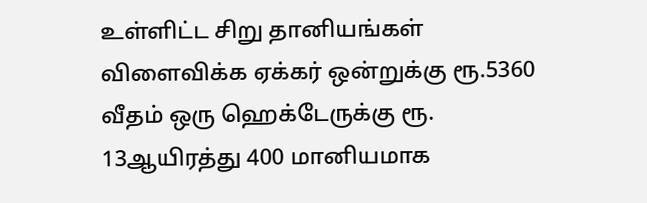உள்ளிட்ட சிறு தானியங்கள் விளைவிக்க ஏக்கர் ஒன்றுக்கு ரூ.5360 வீதம் ஒரு ஹெக்டேருக்கு ரூ. 13ஆயிரத்து 400 மானியமாக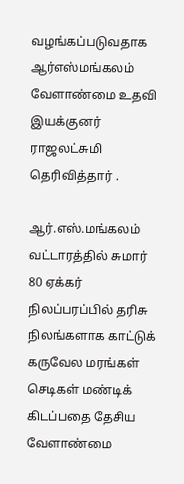வழங்கப்படுவதாக ஆர்எஸ்மங்கலம் வேளாண்மை உதவி இயக்குனர் ராஜலட்சுமி தெரிவித்தார் .

ஆர்.எஸ்.மங்கலம் வட்டாரத்தில் சுமார் 80 ஏக்கர் நிலப்பரப்பில் தரிசு நிலங்களாக காட்டுக் கருவேல மரங்கள் செடிகள் மண்டிக் கிடப்பதை தேசிய வேளாண்மை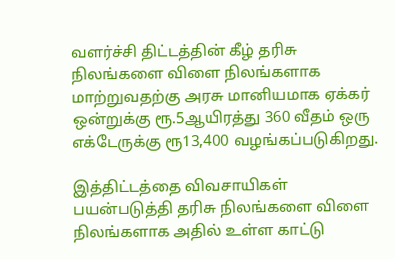வளர்ச்சி திட்டத்தின் கீழ் தரிசு நிலங்களை விளை நிலங்களாக மாற்றுவதற்கு அரசு மானியமாக ஏக்கர் ஒன்றுக்கு ரூ.5ஆயிரத்து 360 வீதம் ஒரு எக்டேருக்கு ரூ13,400 வழங்கப்படுகிறது.

இத்திட்டத்தை விவசாயிகள் பயன்படுத்தி தரிசு நிலங்களை விளை நிலங்களாக அதில் உள்ள காட்டு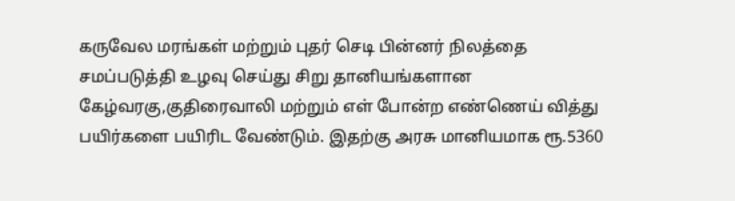கருவேல மரங்கள் மற்றும் புதர் செடி பின்னர் நிலத்தை சமப்படுத்தி உழவு செய்து சிறு தானியங்களான கேழ்வரகு,குதிரைவாலி மற்றும் எள் போன்ற எண்ணெய் வித்து பயிர்களை பயிரிட வேண்டும். இதற்கு அரசு மானியமாக ரூ.5360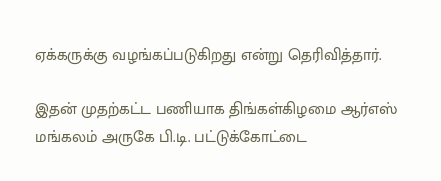ஏக்கருக்கு வழங்கப்படுகிறது என்று தெரிவித்தார்.

இதன் முதற்கட்ட பணியாக திங்கள்கிழமை ஆர்எஸ் மங்கலம் அருகே பி.டி. பட்டுக்கோட்டை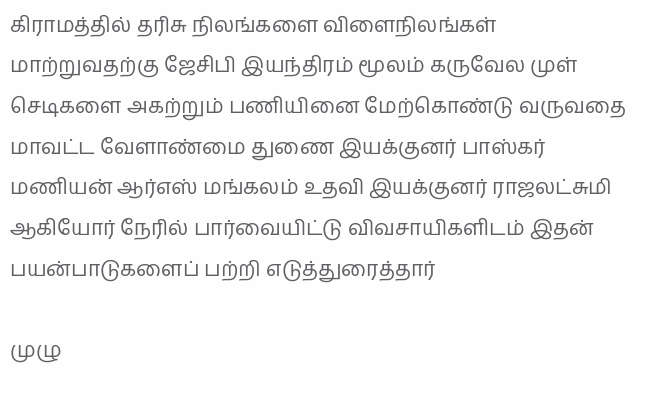கிராமத்தில் தரிசு நிலங்களை விளைநிலங்கள் மாற்றுவதற்கு ஜேசிபி இயந்திரம் மூலம் கருவேல முள் செடிகளை அகற்றும் பணியினை மேற்கொண்டு வருவதை மாவட்ட வேளாண்மை துணை இயக்குனர் பாஸ்கர் மணியன் ஆர்எஸ் மங்கலம் உதவி இயக்குனர் ராஜலட்சுமி ஆகியோர் நேரில் பார்வையிட்டு விவசாயிகளிடம் இதன் பயன்பாடுகளைப் பற்றி எடுத்துரைத்தார்

முழு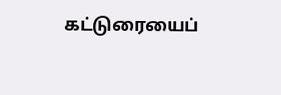கட்டுரையைப்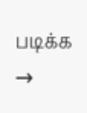படிக்க →